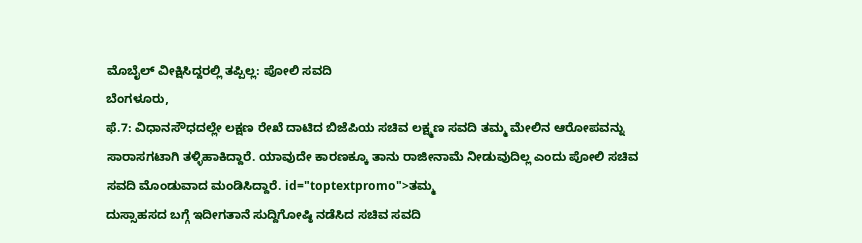ಮೊಬೈಲ್ ವೀಕ್ಷಿಸಿದ್ದರಲ್ಲಿ ತಪ್ಪಿಲ್ಲ: ಪೋಲಿ ಸವದಿ
ಬೆಂಗಳೂರು,
ಫೆ.7: ವಿಧಾನಸೌಧದಲ್ಲೇ ಲಕ್ಷಣ ರೇಖೆ ದಾಟಿದ ಬಿಜೆಪಿಯ ಸಚಿವ ಲಕ್ಷ್ಮಣ ಸವದಿ ತಮ್ಮ ಮೇಲಿನ ಆರೋಪವನ್ನು ಸಾರಾಸಗಟಾಗಿ ತಳ್ಳಿಹಾಕಿದ್ದಾರೆ. ಯಾವುದೇ ಕಾರಣಕ್ಕೂ ತಾನು ರಾಜೀನಾಮೆ ನೀಡುವುದಿಲ್ಲ ಎಂದು ಪೋಲಿ ಸಚಿವ ಸವದಿ ಮೊಂಡುವಾದ ಮಂಡಿಸಿದ್ದಾರೆ. id="toptextpromo">ತಮ್ಮ
ದುಸ್ಸಾಹಸದ ಬಗ್ಗೆ ಇದೀಗತಾನೆ ಸುದ್ದಿಗೋಷ್ಠಿ ನಡೆಸಿದ ಸಚಿವ ಸವದಿ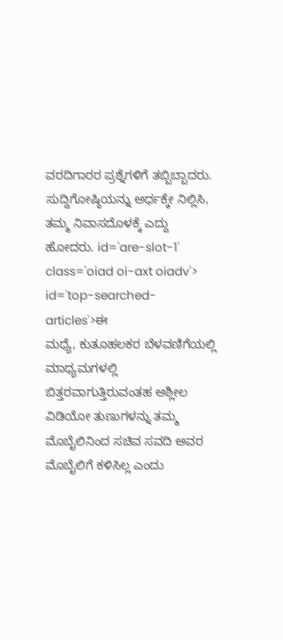ವರದಿಗಾರರ ಪ್ರಶ್ನೆಗಳಿಗೆ ತಬ್ಬಿಬ್ಬಾದರು. ಸುದ್ದಿಗೋಷ್ಠಿಯನ್ನು ಅರ್ಧಕ್ಕೇ ನಿಲ್ಲಿಸಿ, ತಮ್ಮ ನಿವಾಸದೊಳಕ್ಕೆ ಎದ್ದು ಹೋದರು. id='are-slot-1' class='oiad oi-axt oiadv'> id='top-searched-articles'>ಈ
ಮಧ್ಯೆ, ಕುತೂಹಲಕರ ಬೆಳವಣಿಗೆಯಲ್ಲಿ ಮಾಧ್ಯಮಗಳಲ್ಲಿ ಬಿತ್ತರವಾಗುತ್ತಿರುವಂತಹ ಅಶ್ಲೀಲ ವಿಡಿಯೋ ತುಣುಗಳನ್ನು ತಮ್ಮ ಮೊಬೈಲಿನಿಂದ ಸಚಿವ ಸವದಿ ಅವರ ಮೊಬೈಲಿಗೆ ಕಳಿಸಿಲ್ಲ ಎಂದು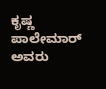ಕೃಷ್ಣ ಪಾಲೇಮಾರ್ ಅವರು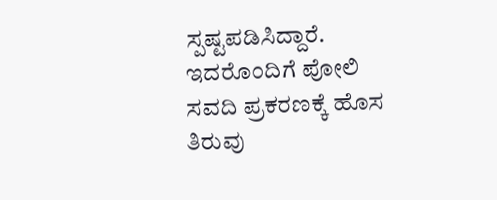ಸ್ಪಷ್ಟಪಡಿಸಿದ್ದಾರೆ. ಇದರೊಂದಿಗೆ ಪೋಲಿ ಸವದಿ ಪ್ರಕರಣಕ್ಕೆ ಹೊಸ ತಿರುವು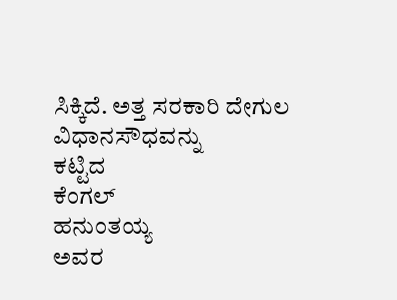ಸಿಕ್ಕಿದೆ. ಅತ್ತ ಸರಕಾರಿ ದೇಗುಲ
ವಿಧಾನಸೌಧವನ್ನು
ಕಟ್ಟಿದ
ಕೆಂಗಲ್
ಹನುಂತಯ್ಯ
ಅವರ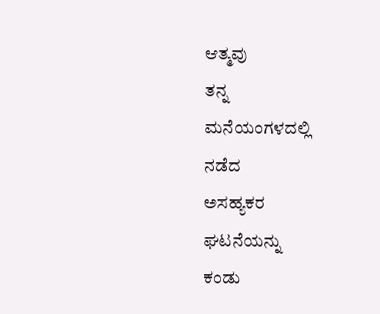ಆತ್ಮವು
ತನ್ನ
ಮನೆಯಂಗಳದಲ್ಲಿ
ನಡೆದ
ಅಸಹ್ಯಕರ
ಘಟನೆಯನ್ನು
ಕಂಡು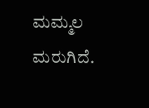ಮಮ್ಮಲ
ಮರುಗಿದೆ.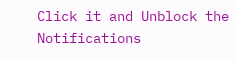Click it and Unblock the Notifications